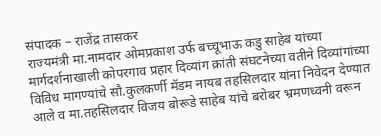संपादक – राजेंद्र तासकर
राज्यमंत्री मा.नामदार ओमप्रकाश उर्फ बच्चूभाऊ कडु साहेब यांच्या मार्गदर्शनाखाली कोपरगाव प्रहार दिव्यांग क्रांती संघटनेच्या वतीने दिव्यांगांच्या विविध मागण्यांचे सौ.कुलकर्णी मॅडम नायब तहसिलदार यांना निवेदन देण्यात आले व मा.तहसिलदार विजय बोरूडे साहेब यांचे बरोबर भ्रमणध्वनी वरून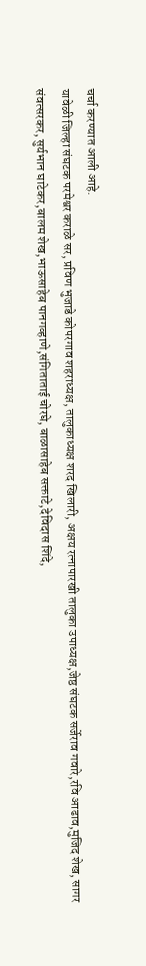चर्चा करण्यात आली आहे.
यावेळी जिल्हा संघटक परमेश्वर कराळे सर, प्रविण भुजाडे कोपरगाव शहराध्यक्ष, तालुकाध्यक्ष शरद खिलारी, अक्षय रत्नापारखी तालुका उपाध्यक्ष,जेष्ठ संघटक सर्जेराव गवारे,रवि आढाव,मुजिद शेख, सागर संवत्सरकर, सुर्यभान घाटेकर,बालम शेख,भाऊसाहेब पानगव्हाणे,संगिताताई चोरघे, बाळासाहेब सक्ताटे,देविदास शिंदे,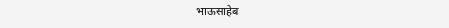भाऊसाहेब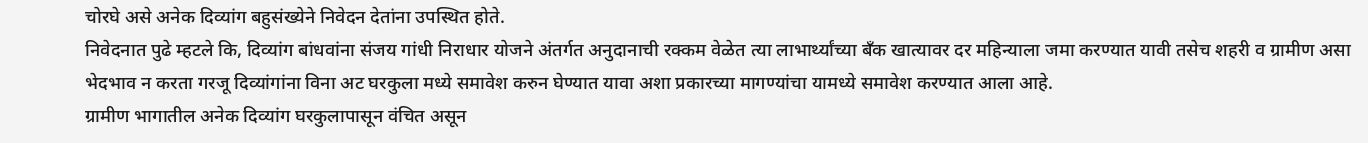चोरघे असे अनेक दिव्यांग बहुसंख्येने निवेदन देतांना उपस्थित होते.
निवेदनात पुढे म्हटले कि, दिव्यांग बांधवांना संजय गांधी निराधार योजने अंतर्गत अनुदानाची रक्कम वेळेत त्या लाभार्थ्यांच्या बँक खात्यावर दर महिन्याला जमा करण्यात यावी तसेच शहरी व ग्रामीण असा भेदभाव न करता गरजू दिव्यांगांना विना अट घरकुला मध्ये समावेश करुन घेण्यात यावा अशा प्रकारच्या मागण्यांचा यामध्ये समावेश करण्यात आला आहे.
ग्रामीण भागातील अनेक दिव्यांग घरकुलापासून वंचित असून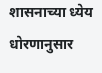शासनाच्या ध्येय धोरणानुसार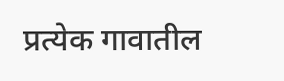प्रत्येक गावातील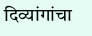दिव्यांगांचा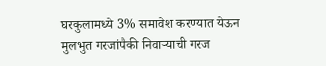घरकुलामध्ये 3% समावेश करण्यात येऊन मुलभुत गरजांपैकी निवाऱ्याची गरज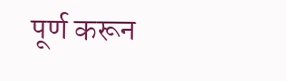पूर्ण करून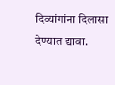दिव्यांगांना दिलासा देण्यात द्यावा.